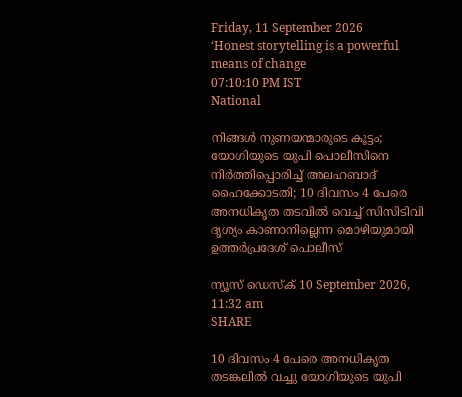Friday, 11 September 2026
‘Honest storytelling is a powerful means of change
07:10:10 PM IST
National

നിങ്ങൾ നുണയന്മാരുടെ കൂട്ടം; യോഗിയുടെ യുപി പൊലീസിനെ നിർത്തിപ്പൊരിച്ച് അലഹബാദ് ഹൈക്കോടതി; 10 ദിവസം 4 പേരെ അനധികൃത തടവിൽ വെച്ച് സിസിടിവി ദൃശ്യം കാണാനില്ലെന്ന മൊഴിയുമായി ഉത്തർപ്രദേശ് പൊലീസ്

ന്യൂസ് ഡെസ്ക് 10 September 2026, 11:32 am
SHARE

10 ദിവസം 4 പേരെ അനധികൃത തടങ്കലിൽ വച്ചു യോഗിയുടെ യുപി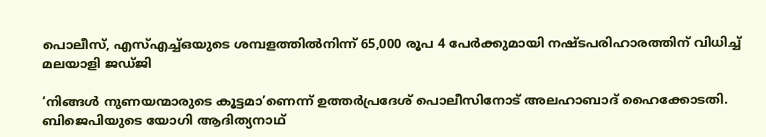പൊലീസ്, എസ്എച്ച്ഒയുടെ ശമ്പളത്തിൽനിന്ന് 65,000 രൂപ 4 പേർക്കുമായി നഷ്ടപരിഹാരത്തിന് വിധിച്ച് മലയാളി ജഡ്ജി

‘നിങ്ങൾ നുണയന്മാരുടെ കൂട്ടമാ’ണെന്ന് ഉത്തർപ്രദേശ് പൊലീസിനോട് അലഹാബാദ് ഹൈക്കോടതി. ബിജെപിയുടെ യോഗി ആദിത്യനാഥ്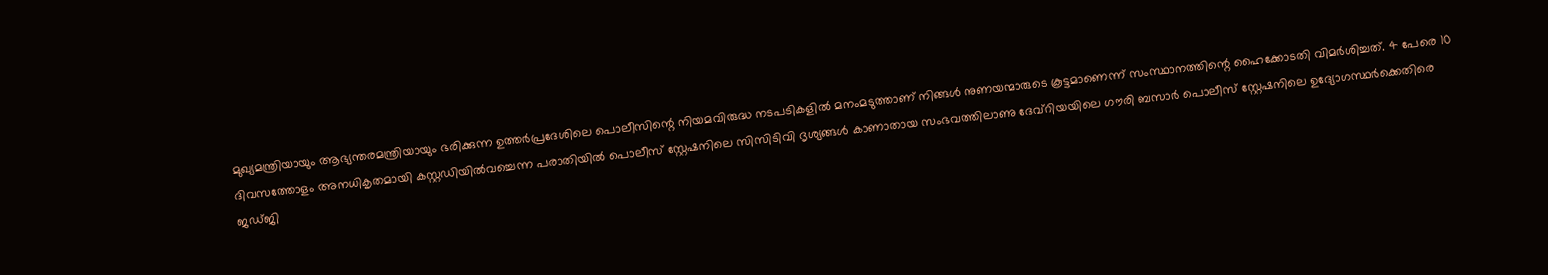മുഖ്യമന്ത്രിയായും ആഭ്യന്തരമന്ത്രിയായും ഭരിക്കുന്ന ഉത്തർപ്രദേശിലെ പൊലീസിന്റെ നിയമവിരുദ്ധ നടപടികളിൽ മനംമടുത്താണ് നിങ്ങൾ നുണയന്മാരുടെ കൂട്ടമാണെന്ന് സംസ്ഥാനത്തിന്റെ ഹൈക്കോടതി വിമർശിച്ചത്. 4 പേരെ 10 ദിവസത്തോളം അനധികൃതമായി കസ്റ്റഡിയിൽവച്ചെന്ന പരാതിയിൽ പൊലീസ് സ്റ്റേഷനിലെ സിസിടിവി ദൃശ്യങ്ങൾ കാണാതായ സംഭവത്തിലാണു ദേവ്‌റിയയിലെ ഗൗരി ബസാർ പൊലീസ് സ്റ്റേഷനിലെ ഉദ്യോഗസ്ഥർക്കെതിരെ ജഡ്ജി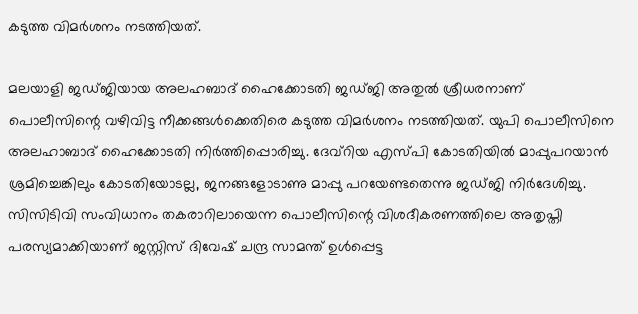കടുത്ത വിമർശനം നടത്തിയത്.

മലയാളി ജഡ്‌ജിയായ അലഹബാദ് ഹൈക്കോടതി ജഡ്ജി അതുൽ ശ്രീധരനാണ് പൊലീസിന്റെ വഴിവിട്ട നീക്കങ്ങൾക്കെതിരെ കടുത്ത വിമർശനം നടത്തിയത്. യുപി പൊലീസിനെ അലഹാബാദ് ഹൈക്കോടതി നിർത്തിപ്പൊരിച്ചു. ദേവ്‌റിയ എസ്‌പി കോടതിയിൽ മാപ്പുപറയാൻ ശ്രമിച്ചെങ്കിലും കോടതിയോടല്ല, ജനങ്ങളോടാണു മാപ്പു പറയേണ്ടതെന്നു ജ‍ഡ്‌ജി നിർദേശിച്ചു. സിസിടിവി സംവിധാനം തകരാറിലായെന്ന പൊലീസിന്റെ വിശദീകരണത്തിലെ അതൃപ്തി പരസ്യമാക്കിയാണ് ജസ്റ്റിസ് ദിവേഷ് ചന്ദ്ര സാമന്ത് ഉൾപ്പെട്ട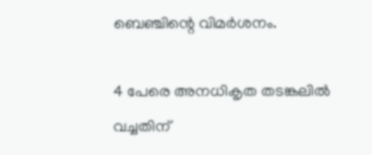ബെഞ്ചിന്റെ വിമർശനം.

4 പേരെ അനധികൃത തടങ്കലിൽ വച്ചതിന്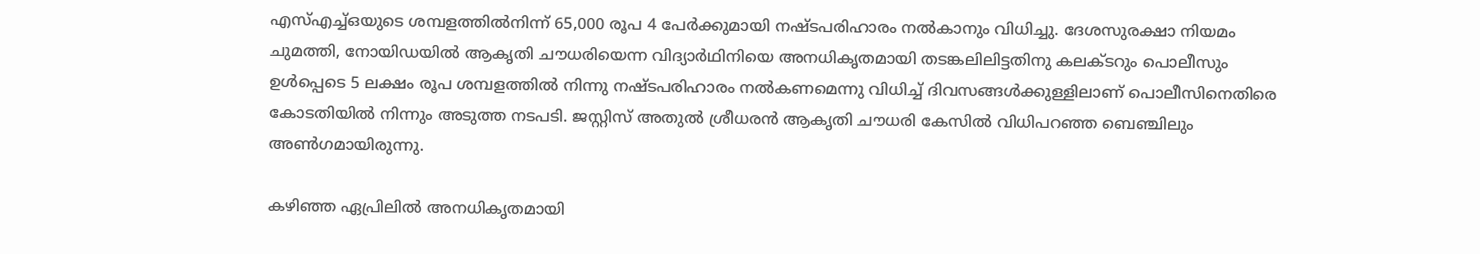എസ്എച്ച്ഒയുടെ ശമ്പളത്തിൽനിന്ന് 65,000 രൂപ 4 പേർക്കുമായി നഷ്ടപരിഹാരം നൽകാനും വിധിച്ചു. ദേശസുരക്ഷാ നിയമം ചുമത്തി, നോയിഡയിൽ ആകൃതി ചൗധരിയെന്ന വിദ്യാർഥിനിയെ അനധികൃതമായി തടങ്കലിലിട്ടതിനു കലക്ടറും പൊലീസും ഉൾപ്പെടെ 5 ലക്ഷം രൂപ ശമ്പളത്തിൽ നിന്നു നഷ്ടപരിഹാരം നൽകണമെന്നു വിധിച്ച് ദിവസങ്ങൾക്കുള്ളിലാണ് പൊലീസിനെതിരെ കോടതിയിൽ നിന്നും അടുത്ത നടപടി. ജസ്റ്റിസ് അതുൽ ശ്രീധരൻ ആകൃതി ചൗധരി കേസിൽ വിധിപറഞ്ഞ ബെഞ്ചിലും അൺഗമായിരുന്നു.

കഴിഞ്ഞ ഏപ്രിലിൽ അനധികൃതമായി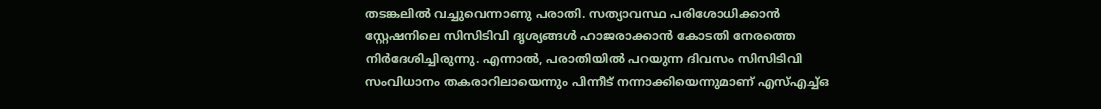തടങ്കലിൽ വച്ചുവെന്നാണു പരാതി. സത്യാവസ്ഥ പരിശോധിക്കാൻ സ്റ്റേഷനിലെ സിസിടിവി ദൃശ്യങ്ങൾ ഹാജരാക്കാൻ കോടതി നേരത്തെ നിർദേശിച്ചിരുന്നു. എന്നാൽ, പരാതിയിൽ പറയുന്ന ദിവസം സിസിടിവി സംവിധാനം തകരാറിലായെന്നും പിന്നീട് നന്നാക്കിയെന്നുമാണ് എസ്‌എച്ച്ഒ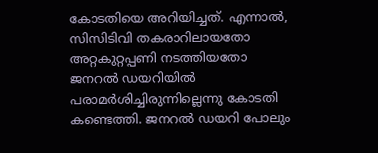കോടതിയെ അറിയിച്ചത്. എന്നാൽ, സിസിടിവി തകരാറിലായതോ അറ്റകുറ്റപ്പണി നടത്തിയതോ ജനറൽ ഡയറിയിൽ പരാമർശിച്ചിരുന്നില്ലെന്നു കോടതി കണ്ടെത്തി. ജനറൽ ഡയറി പോലും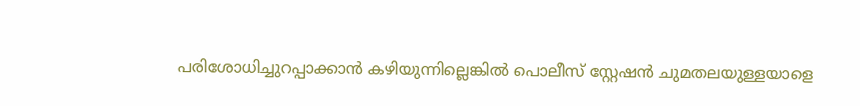പരിശോധിച്ചുറപ്പാക്കാൻ കഴിയുന്നില്ലെങ്കിൽ പൊലീസ് സ്റ്റേഷൻ ചുമതലയുള്ളയാളെ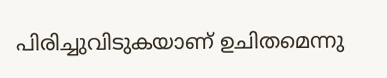പിരിച്ചുവിടുകയാണ് ഉചിതമെന്നു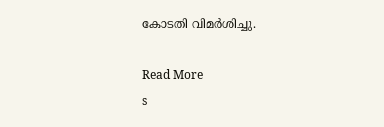കോടതി വിമർശിച്ചു.

Read More
s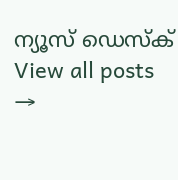ന്യൂസ് ഡെസ്ക്
View all posts →